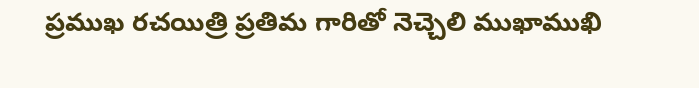ప్రముఖ రచయిత్రి ప్రతిమ గారితో నెచ్చెలి ముఖాముఖి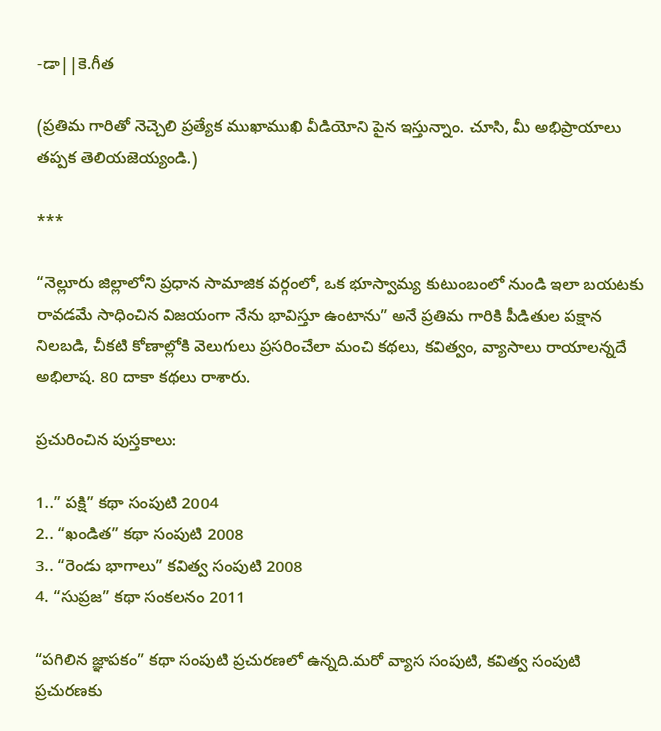-డా||కె.గీత

(ప్రతిమ గారితో నెచ్చెలి ప్రత్యేక ముఖాముఖి వీడియోని పైన ఇస్తున్నాం. చూసి, మీ అభిప్రాయాలు తప్పక తెలియజెయ్యండి.)

***

“నెల్లూరు జిల్లాలోని ప్రధాన సామాజిక వర్గంలో, ఒక భూస్వామ్య కుటుంబంలో నుండి ఇలా బయటకు రావడమే సాధించిన విజయంగా నేను భావిస్తూ ఉంటాను” అనే ప్రతిమ గారికి పీడితుల పక్షాన నిలబడి, చీకటి కోణాల్లోకి వెలుగులు ప్రసరించేలా మంచి కథలు, కవిత్వం, వ్యాసాలు రాయాలన్నదే అభిలాష. 80 దాకా కథలు రాశారు.

ప్రచురించిన పుస్తకాలు:

1..” పక్షి” కథా సంపుటి 2004
2.. “ఖండిత” కథా సంపుటి 2008
3.. “రెండు భాగాలు” కవిత్వ సంపుటి 2008
4. “సుప్రజ” కథా సంకలనం 2011

“పగిలిన జ్ఞాపకం” కథా సంపుటి ప్రచురణలో ఉన్నది.మరో వ్యాస సంపుటి, కవిత్వ సంపుటి ప్రచురణకు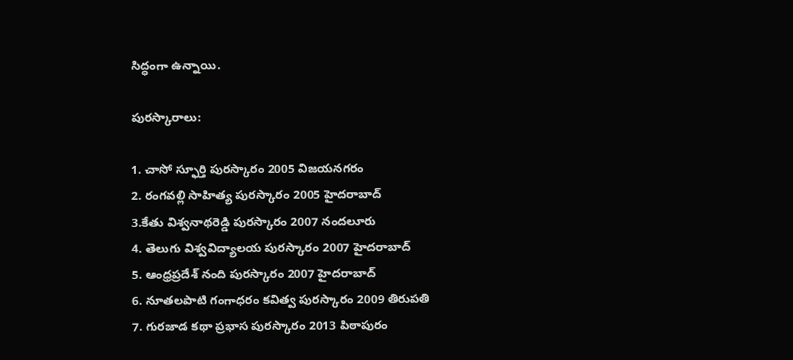సిద్ధంగా ఉన్నాయి.

పురస్కారాలు:

1. చాసో స్ఫూర్తి పురస్కారం 2005 విజయనగరం
2. రంగవల్లి సాహిత్య పురస్కారం 2005 హైదరాబాద్
3.కేతు విశ్వనాథరెడ్డి పురస్కారం 2007 నందలూరు
4. తెలుగు విశ్వవిద్యాలయ పురస్కారం 2007 హైదరాబాద్
5. ఆంధ్రప్రదేశ్ నంది పురస్కారం 2007 హైదరాబాద్
6. నూతలపాటి గంగాధరం కవిత్వ పురస్కారం 2009 తిరుపతి
7. గురజాడ కథా ప్రభాస పురస్కారం 2013 పిఠాపురం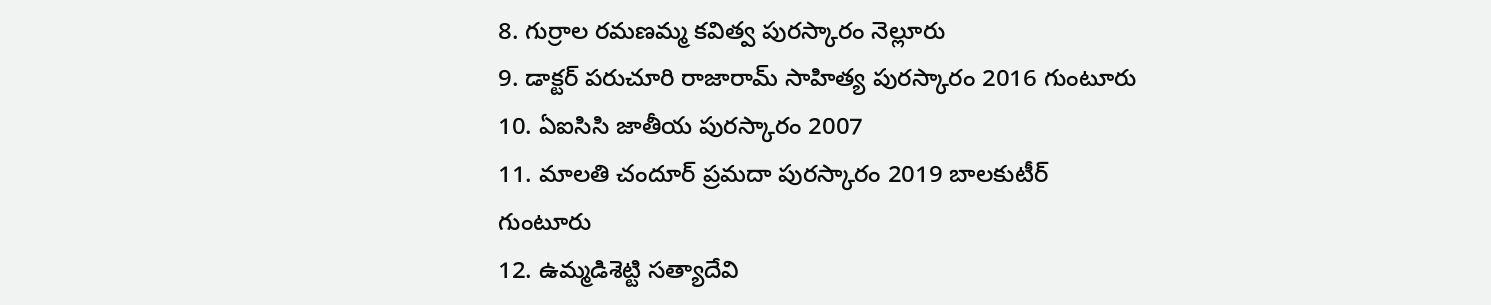8. గుర్రాల రమణమ్మ కవిత్వ పురస్కారం నెల్లూరు
9. డాక్టర్ పరుచూరి రాజారామ్ సాహిత్య పురస్కారం 2016 గుంటూరు
10. ఏఐసిసి జాతీయ పురస్కారం 2007
11. మాలతి చందూర్ ప్రమదా పురస్కారం 2019 బాలకుటీర్
గుంటూరు
12. ఉమ్మడిశెట్టి సత్యాదేవి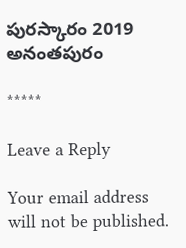పురస్కారం 2019 అనంతపురం

*****

Leave a Reply

Your email address will not be published.